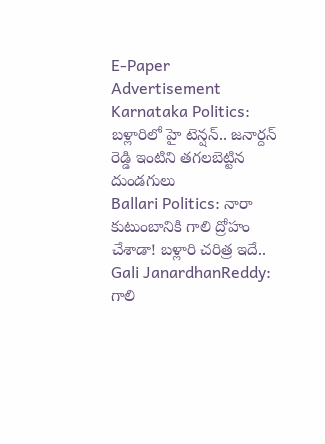E-Paper
Advertisement
Karnataka Politics: బళ్లారిలో హై టెన్షన్.. జనార్దన్ రెడ్డి ఇంటిని తగలబెట్టిన దుండగులు
Ballari Politics: నారా కుటుంబానికి గాలి ద్రోహం చేశాడా! బళ్లారి చరిత్ర ఇదే..
Gali JanardhanReddy: గాలి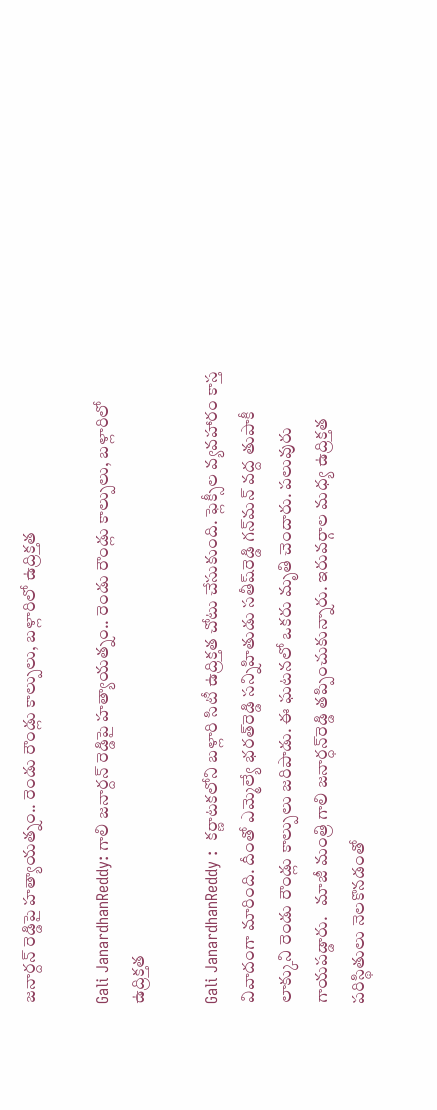జనార్దన్ రెడ్డిపై హత్యాయత్నం.. రెండు రౌండ్లు కాల్పులు, బళ్లారిలో ఉద్రిక్తత

Gali JanardhanReddy: గాలి జనార్దన్ రెడ్డిపై హత్యాయత్నం.. రెండు రౌండ్లు కాల్పులు, బళ్లారిలో ఉద్రిక్తత

Gali JanardhanReddy :  కర్ణాటక‌లోని బళ్లారి సిటీ ఉద్రిక్తత చోటు చేసుకుంది. ఫ్లెక్సీల వ్యవహారం కాస్త వివాదంగా మారింది. దీంతో ఎమ్మెల్యే భరత్‌రెడ్డి సన్నిహితుడు సతీష్‌‌రెడ్డి గన్‌మన్ వద్ద తుపాకీ లాక్కుని రెండు రౌండ్లు కాల్పులు జరిపాడు. ఈ ఘటనలో ఒకరు మృతి చెందారు. పలువురు గాయపడ్డారు.   మాజీ మంత్రి గాలి జనార్ధన్‌రెడ్డి తప్పించుకున్నారు. ఇరువర్గాల మధ్య ఉద్రిక్తత పరిస్థితులు నెలకొనడంతో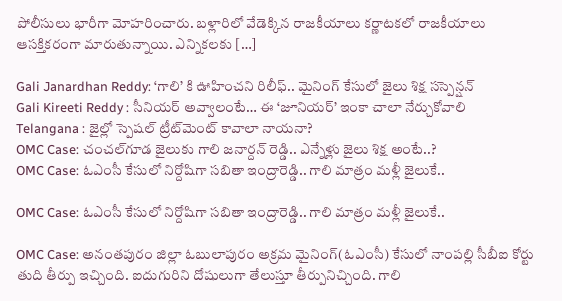పోలీసులు భారీగా మోహరించారు. బళ్లారిలో వేడెక్కిన రాజకీయాలు కర్ణాటకలో రాజకీయాలు ఆసక్తికరంగా మారుతున్నాయి. ఎన్నికలకు […]

Gali Janardhan Reddy: ‘గాలి’ కి ఊహించని రిలీఫ్.. మైనింగ్ కేసులో జైలు శిక్ష సస్పెన్షన్
Gali Kireeti Reddy : సీనియర్ అవ్వాలంటే… ఈ ‘జూనియర్’ ఇంకా చాలా నేర్చుకోవాలి
Telangana : జైల్లో స్పెషల్ ట్రీట్‌మెంట్ కావాలా నాయనా?
OMC Case: చంచల్‌గూడ జైలుకు గాలి జనార్దన్ రెడ్డి.. ఎన్నేళ్లు జైలు శిక్ష అంటే..?
OMC Case: ఓఎంసీ కేసులో నిర్దోషిగా సబితా ఇంద్రారెడ్డి.. గాలి మాత్రం మళ్లీ జైలుకే..

OMC Case: ఓఎంసీ కేసులో నిర్దోషిగా సబితా ఇంద్రారెడ్డి.. గాలి మాత్రం మళ్లీ జైలుకే..

OMC Case: అనంతపురం జిల్లా ఓబులాపురం అక్రమ మైనింగ్(ఓఎంసీ) కేసులో నాంపల్లి సీబీఐ కోర్టు తుది తీర్పు ఇచ్చింది. ఐదుగురిని దోషులుగా తేలుస్తూ తీర్పునిచ్చింది. గాలి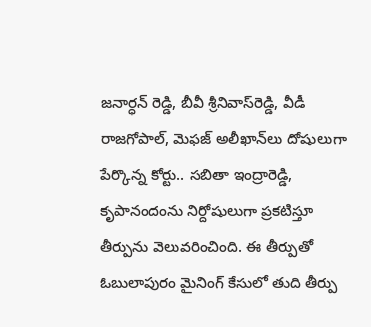జనార్ధన్ రెడ్డి, బీవీ శ్రీనివాస్‌రెడ్డి, వీడీ రాజగోపాల్‌, మెఫజ్‌ అలీఖాన్‌లు దోషులుగా పేర్కొన్న కోర్టు.. సబితా ఇంద్రారెడ్డి, కృపానందంను నిర్దోషులుగా ప్రకటిస్తూ తీర్పును వెలువరించింది. ఈ తీర్పుతో ఓబులాపురం మైనింగ్ కేసులో తుది తీర్పు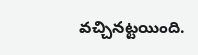వచ్చినట్టయింది.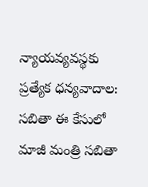న్యాయవ్యవస్థకు ప్రత్యేక ధన్యవాదాల: సబితా ఈ కేసులో మాజీ మంత్రి సబితా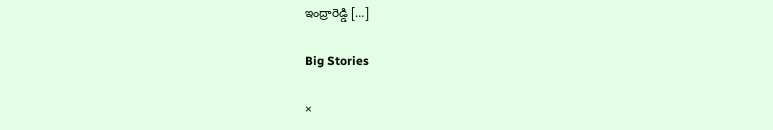ఇంద్రారెడ్డి […]

Big Stories

×